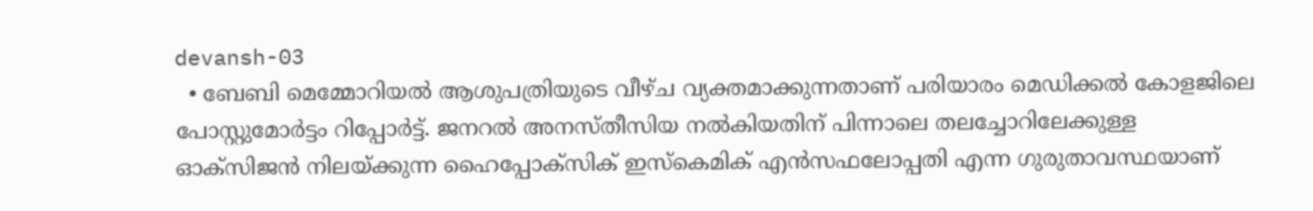devansh-03
  • ബേബി മെമ്മോറിയല്‍ ആശുപത്രിയുടെ വീഴ്ച വ്യക്തമാക്കുന്നതാണ് പരിയാരം മെഡിക്കല്‍ കോളജിലെ പോസ്റ്റുമോര്‍ട്ടം റിപ്പോര്‍ട്ട്. ജനറല്‍ അനസ്തീസിയ നല്‍കിയതിന് പിന്നാലെ തലച്ചോറിലേക്കുള്ള ഓക്സിജന്‍ നിലയ്ക്കുന്ന ഹൈപ്പോക്‌സിക് ഇസ്കെമിക് എന്‍സഫലോപ്പതി എന്ന ഗുരുതാവസ്ഥയാണ്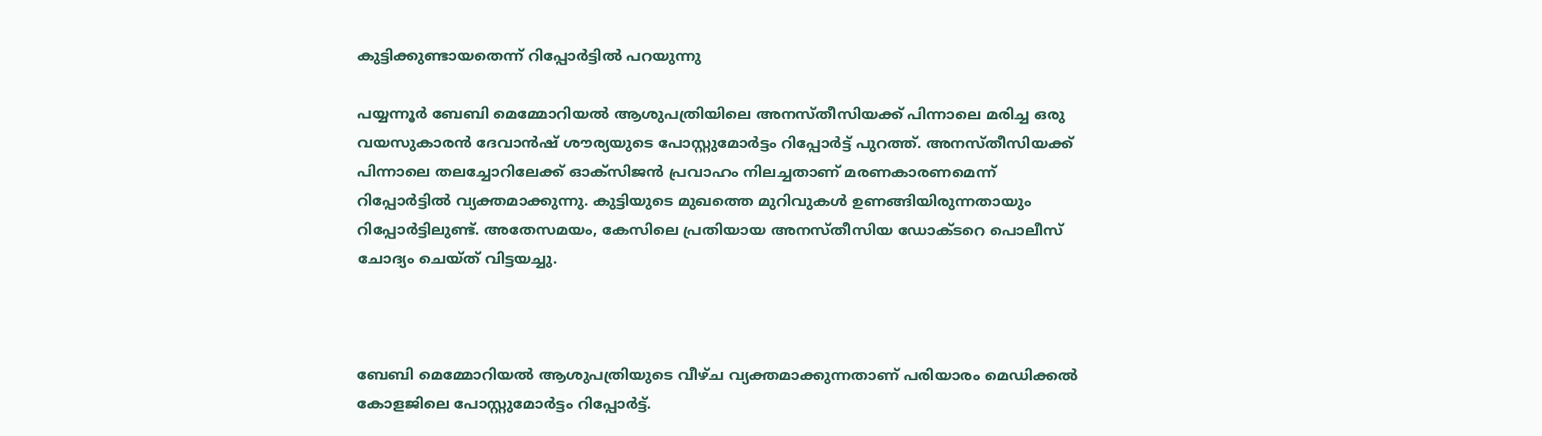കുട്ടിക്കുണ്ടായതെന്ന് റിപ്പോര്‍ട്ടില്‍ പറയുന്നു

പയ്യന്നൂര്‍ ബേബി മെമ്മോറിയല്‍ ആശുപത്രിയിലെ അനസ്തീസിയക്ക് പിന്നാലെ മരിച്ച ഒരു വയസുകാരന്‍ ദേവാന്‍ഷ് ശൗര്യയുടെ പോസ്റ്റുമോര്‍ട്ടം റിപ്പോര്‍ട്ട് പുറത്ത്. അനസ്തീസിയക്ക് പിന്നാലെ തലച്ചോറിലേക്ക് ഓക്സിജന്‍ പ്രവാഹം നിലച്ചതാണ് മരണകാരണമെന്ന് റിപ്പോര്‍ട്ടില്‍ വ്യക്തമാക്കുന്നു. കുട്ടിയുടെ മുഖത്തെ മുറിവുകള്‍ ഉണങ്ങിയിരുന്നതായും റിപ്പോര്‍ട്ടിലുണ്ട്. അതേസമയം, കേസിലെ പ്രതിയായ അനസ്തീസിയ ഡോക്ടറെ പൊലീസ് ചോദ്യം ചെയ്ത് വിട്ടയച്ചു.



ബേബി മെമ്മോറിയല്‍ ആശുപത്രിയുടെ വീഴ്ച വ്യക്തമാക്കുന്നതാണ് പരിയാരം മെഡിക്കല്‍ കോളജിലെ പോസ്റ്റുമോര്‍ട്ടം റിപ്പോര്‍ട്ട്.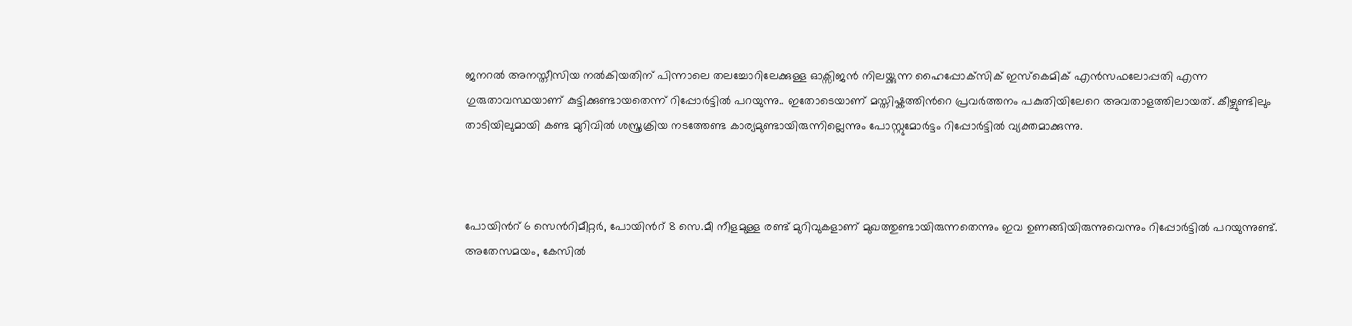ജനറല്‍ അനസ്തീസിയ നല്‍കിയതിന് പിന്നാലെ തലച്ചോറിലേക്കുള്ള ഓക്സിജന്‍ നിലയ്ക്കുന്ന ഹൈപ്പോക്‌സിക് ഇസ്കെമിക് എന്‍സഫലോപ്പതി എന്ന ഗുരുതാവസ്ഥയാണ് കുട്ടിക്കുണ്ടായതെന്ന് റിപ്പോര്‍ട്ടില്‍ പറയുന്നു.. ഇതോടെയാണ് മസ്തിഷ്കത്തിന്‍റെ പ്രവര്‍ത്തനം പകുതിയിലേറെ അവതാളത്തിലായത്. കീഴ്ചുണ്ടിലും താടിയിലുമായി കണ്ട മുറിവില്‍ ശസ്ത്രക്രിയ നടത്തേണ്ട കാര്യമുണ്ടായിരുന്നില്ലെന്നും പോസ്റ്റുമോര്‍ട്ടം റിപ്പോര്‍ട്ടില്‍ വ്യക്തമാക്കുന്നു.



പോയിന്‍റ് 6 സെന്‍റിമീറ്റര്‍, പോയിന്‍റ് 8 സെ.മീ നീളമുള്ള രണ്ട് മുറിവുകളാണ് മുഖത്തുണ്ടായിരുന്നതെന്നും ഇവ ഉണങ്ങിയിരുന്നുവെന്നും റിപ്പോര്‍ട്ടില്‍ പറയുന്നുണ്ട്. അതേസമയം, കേസില്‍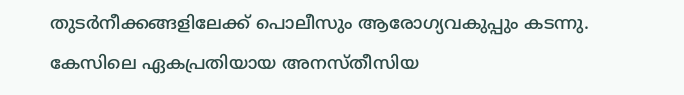തുടര്‍നീക്കങ്ങളിലേക്ക് പൊലീസും ആരോഗ്യവകുപ്പും കടന്നു. കേസിലെ ഏകപ്രതിയായ അനസ്തീസിയ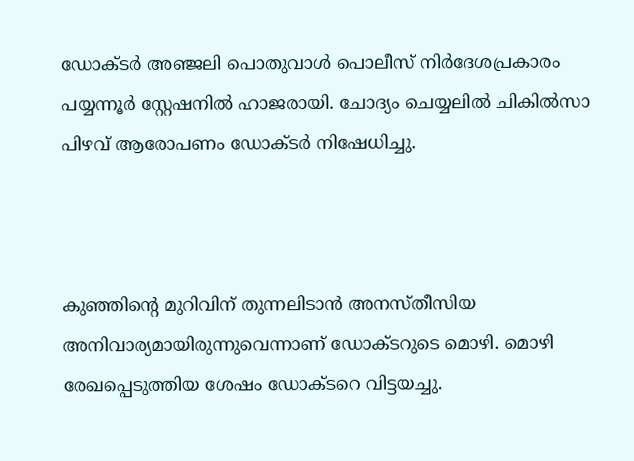ഡോക്ടര്‍ അഞ്ജലി പൊതുവാള്‍ പൊലീസ് നിര്‍ദേശപ്രകാരം പയ്യന്നൂര്‍ സ്റ്റേഷനില്‍ ഹാജരായി. ചോദ്യം ചെയ്യലില്‍ ചികില്‍സാ പിഴവ് ആരോപണം ഡോക്ടര്‍ നിഷേധിച്ചു.



കുഞ്ഞിന്‍റെ മുറിവിന് തുന്നലിടാന്‍ അനസ്തീസിയ അനിവാര്യമായിരുന്നുവെന്നാണ് ഡോക്ടറുടെ മൊഴി. മൊഴി രേഖപ്പെടുത്തിയ ശേഷം ഡോക്ടറെ വിട്ടയച്ചു.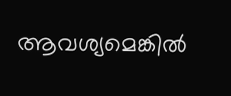ആവശ്യമെങ്കില്‍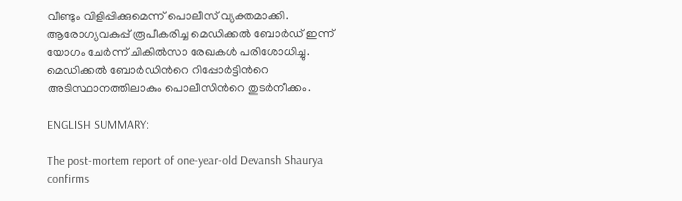വീണ്ടും വിളിപ്പിക്കുമെന്ന് പൊലീസ് വ്യക്തമാക്കി. ആരോഗ്യവകുപ്പ് രൂപീകരിച്ച മെഡിക്കല്‍ ബോര്‍ഡ് ഇന്ന് യോഗം ചേര്‍ന്ന് ചികില്‍സാ രേഖകള്‍ പരിശോധിച്ചു. മെഡിക്കല്‍ ബോര്‍ഡിന്‍റെ റിപ്പോര്‍ട്ടിന്‍റെ അടിസ്ഥാനത്തിലാകും പൊലീസിന്‍റെ തുടര്‍നീക്കം.

ENGLISH SUMMARY:

The post-mortem report of one-year-old Devansh Shaurya confirms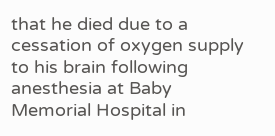that he died due to a cessation of oxygen supply to his brain following anesthesia at Baby Memorial Hospital in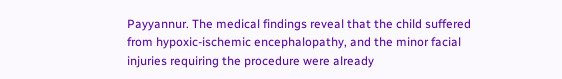Payyannur. The medical findings reveal that the child suffered from hypoxic-ischemic encephalopathy, and the minor facial injuries requiring the procedure were already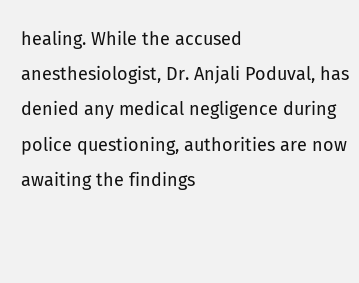healing. While the accused anesthesiologist, Dr. Anjali Poduval, has denied any medical negligence during police questioning, authorities are now awaiting the findings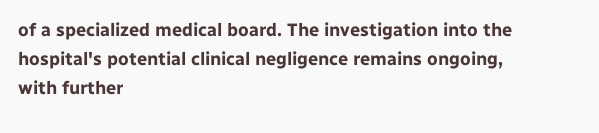of a specialized medical board. The investigation into the hospital's potential clinical negligence remains ongoing, with further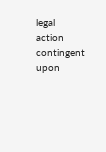legal action contingent upon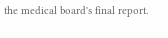the medical board's final report.